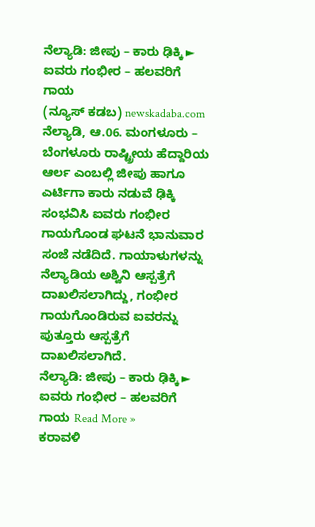ನೆಲ್ಯಾಡಿ: ಜೀಪು – ಕಾರು ಢಿಕ್ಕಿ ► ಐವರು ಗಂಭೀರ – ಹಲವರಿಗೆ ಗಾಯ
(ನ್ಯೂಸ್ ಕಡಬ) newskadaba.com ನೆಲ್ಯಾಡಿ, ಆ.06. ಮಂಗಳೂರು – ಬೆಂಗಳೂರು ರಾಷ್ಟ್ರೀಯ ಹೆದ್ದಾರಿಯ ಆರ್ಲ ಎಂಬಲ್ಲಿ ಜೀಪು ಹಾಗೂ ಎರ್ಟಿಗಾ ಕಾರು ನಡುವೆ ಢಿಕ್ಕಿ ಸಂಭವಿಸಿ ಐವರು ಗಂಭೀರ ಗಾಯಗೊಂಡ ಘಟನೆ ಭಾನುವಾರ ಸಂಜೆ ನಡೆದಿದೆ. ಗಾಯಾಳುಗಳನ್ನು ನೆಲ್ಯಾಡಿಯ ಅಶ್ವಿನಿ ಆಸ್ಪತ್ರೆಗೆ ದಾಖಲಿಸಲಾಗಿದ್ದು, ಗಂಭೀರ ಗಾಯಗೊಂಡಿರುವ ಐವರನ್ನು ಪುತ್ತೂರು ಆಸ್ಪತ್ರೆಗೆ ದಾಖಲಿಸಲಾಗಿದೆ.
ನೆಲ್ಯಾಡಿ: ಜೀಪು – ಕಾರು ಢಿಕ್ಕಿ ► ಐವರು ಗಂಭೀರ – ಹಲವರಿಗೆ ಗಾಯ Read More »
ಕರಾವಳಿ